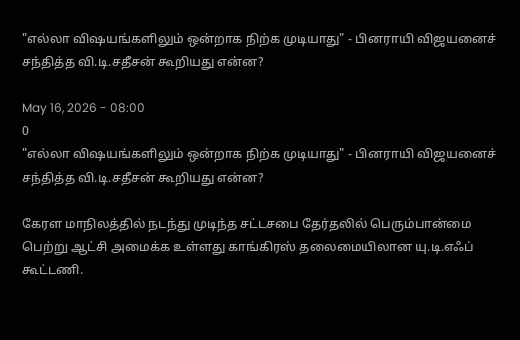"எல்லா விஷயங்களிலும் ஒன்றாக நிற்க முடியாது" - பினராயி விஜயனைச் சந்தித்த வி.டி.சதீசன் கூறியது என்ன?

May 16, 2026 - 08:00
0
"எல்லா விஷயங்களிலும் ஒன்றாக நிற்க முடியாது" - பினராயி விஜயனைச் சந்தித்த வி.டி.சதீசன் கூறியது என்ன?

கேரள மாநிலத்தில் நடந்து முடிந்த சட்டசபை தேர்தலில் பெரும்பான்மை பெற்று ஆட்சி அமைக்க உள்ளது காங்கிரஸ் தலைமையிலான யு.டி.எஃப் கூட்டணி.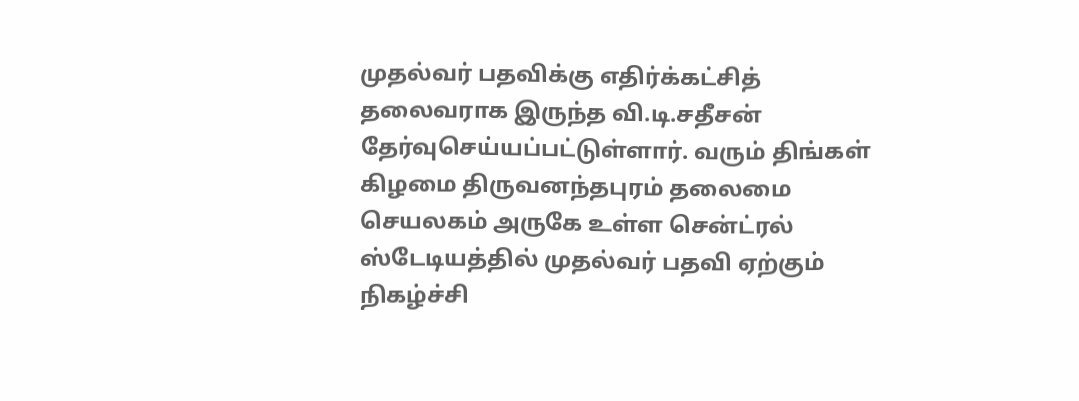முதல்வர் பதவிக்கு எதிர்க்கட்சித் தலைவராக இருந்த வி.டி.சதீசன் தேர்வுசெய்யப்பட்டுள்ளார். வரும் திங்கள் கிழமை திருவனந்தபுரம் தலைமை செயலகம் அருகே உள்ள சென்ட்ரல் ஸ்டேடியத்தில் முதல்வர் பதவி ஏற்கும் நிகழ்ச்சி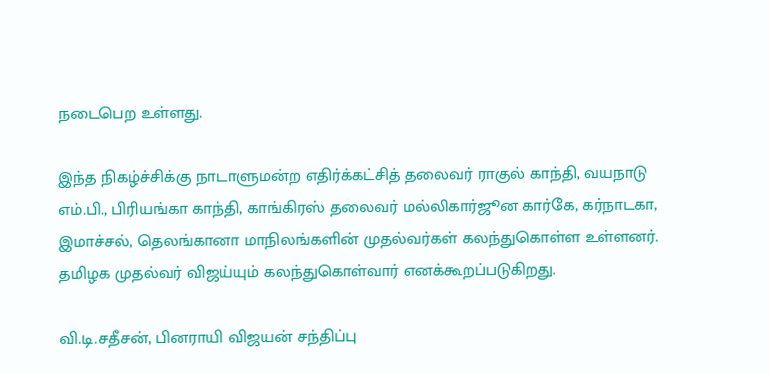நடைபெற உள்ளது.

இந்த நிகழ்ச்சிக்கு நாடாளுமன்ற எதிர்க்கட்சித் தலைவர் ராகுல் காந்தி, வயநாடு எம்.பி., பிரியங்கா காந்தி, காங்கிரஸ் தலைவர் மல்லிகார்ஜூன கார்கே, கர்நாடகா, இமாச்சல், தெலங்கானா மாநிலங்களின் முதல்வர்கள் கலந்துகொள்ள உள்ளனர். தமிழக முதல்வர் விஜய்யும் கலந்துகொள்வார் எனக்கூறப்படுகிறது.

வி.டி.சதீசன், பினராயி விஜயன் சந்திப்பு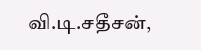வி.டி.சதீசன்,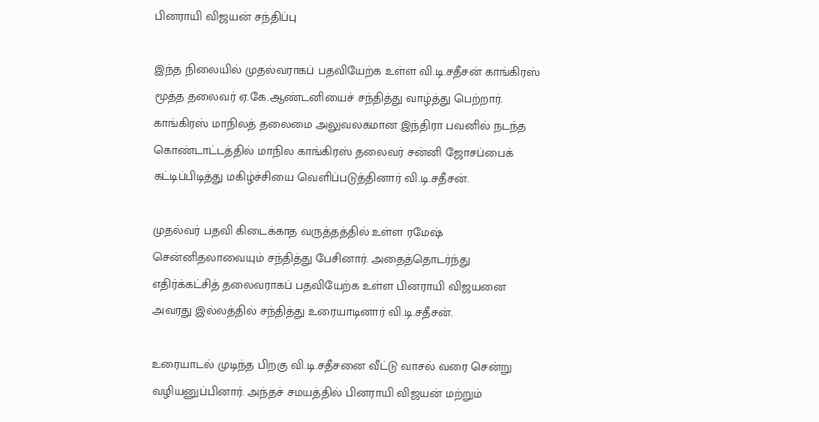பினராயி விஜயன் சந்திப்பு

இந்த நிலையில் முதல்வராகப் பதவியேற்க உள்ள வி.டி.சதீசன் காங்கிரஸ் மூத்த தலைவர் ஏ.கே.ஆண்டனியைச் சந்தித்து வாழ்த்து பெற்றார். காங்கிரஸ் மாநிலத் தலைமை அலுவலகமான இந்திரா பவனில் நடந்த கொண்டாட்டத்தில் மாநில காங்கிரஸ் தலைவர் சன்னி ஜோசப்பைக் கட்டிப்பிடித்து மகிழ்ச்சியை வெளிப்படுத்தினார் வி.டி.சதீசன்.

முதல்வர் பதவி கிடைக்காத வருத்தத்தில் உள்ள ரமேஷ் சென்னிதலாவையும் சந்தித்து பேசினார். அதைத்தொடர்ந்து எதிர்க்கட்சித் தலைவராகப் பதவியேற்க உள்ள பினராயி விஜயனை அவரது இல்லத்தில் சந்தித்து உரையாடினார் வி.டி.சதீசன்.

உரையாடல் முடிந்த பிறகு வி.டி.சதீசனை வீட்டு வாசல் வரை சென்று வழியனுப்பினார். அந்தச் சமயத்தில் பினராயி விஜயன் மற்றும்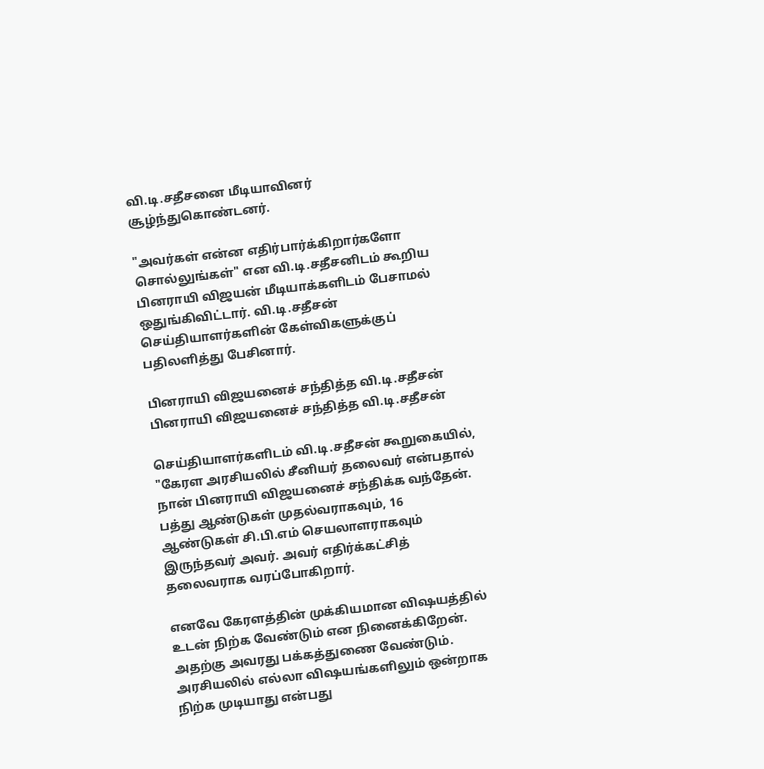வி.டி.சதீசனை மீடியாவினர் சூழ்ந்துகொண்டனர்.

"அவர்கள் என்ன எதிர்பார்க்கிறார்களோ சொல்லுங்கள்" என வி.டி.சதீசனிடம் கூறிய பினராயி விஜயன் மீடியாக்களிடம் பேசாமல் ஒதுங்கிவிட்டார். வி.டி.சதீசன் செய்தியாளர்களின் கேள்விகளுக்குப் பதிலளித்து பேசினார்.

பினராயி விஜயனைச் சந்தித்த வி.டி.சதீசன்
பினராயி விஜயனைச் சந்தித்த வி.டி.சதீசன்

செய்தியாளர்களிடம் வி.டி.சதீசன் கூறுகையில், "கேரள அரசியலில் சீனியர் தலைவர் என்பதால் நான் பினராயி விஜயனைச் சந்திக்க வந்தேன். பத்து ஆண்டுகள் முதல்வராகவும், 16 ஆண்டுகள் சி.பி.எம் செயலாளராகவும் இருந்தவர் அவர். அவர் எதிர்க்கட்சித் தலைவராக வரப்போகிறார்.

எனவே கேரளத்தின் முக்கியமான விஷயத்தில் உடன் நிற்க வேண்டும் என நினைக்கிறேன். அதற்கு அவரது பக்கத்துணை வேண்டும். அரசியலில் எல்லா விஷயங்களிலும் ஒன்றாக நிற்க முடியாது என்பது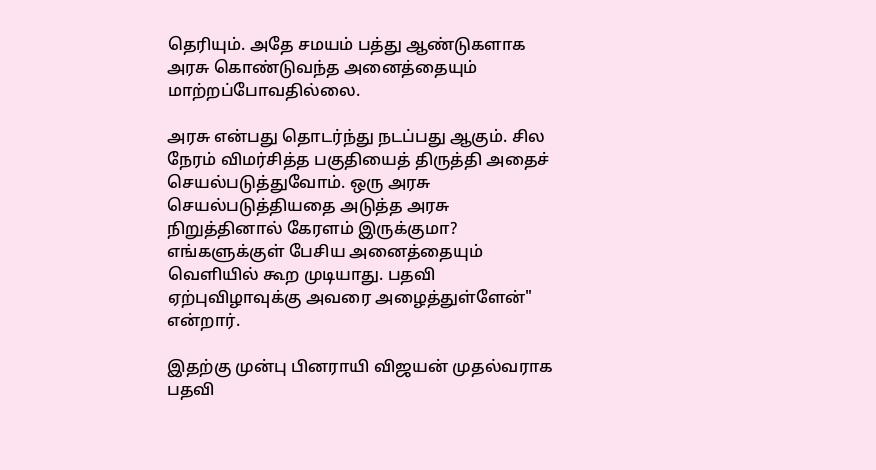தெரியும். அதே சமயம் பத்து ஆண்டுகளாக அரசு கொண்டுவந்த அனைத்தையும் மாற்றப்போவதில்லை.

அரசு என்பது தொடர்ந்து நடப்பது ஆகும். சில நேரம் விமர்சித்த பகுதியைத் திருத்தி அதைச் செயல்படுத்துவோம். ஒரு அரசு செயல்படுத்தியதை அடுத்த அரசு நிறுத்தினால் கேரளம் இருக்குமா? எங்களுக்குள் பேசிய அனைத்தையும் வெளியில் கூற முடியாது. பதவி ஏற்புவிழாவுக்கு அவரை அழைத்துள்ளேன்" என்றார்.

இதற்கு முன்பு பினராயி விஜயன் முதல்வராக பதவி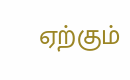ஏற்கும்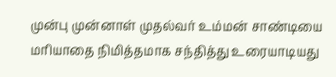முன்பு முன்னாள் முதல்வர் உம்மன் சாண்டியை மரியாதை நிமித்தமாக சந்தித்து உரையாடியது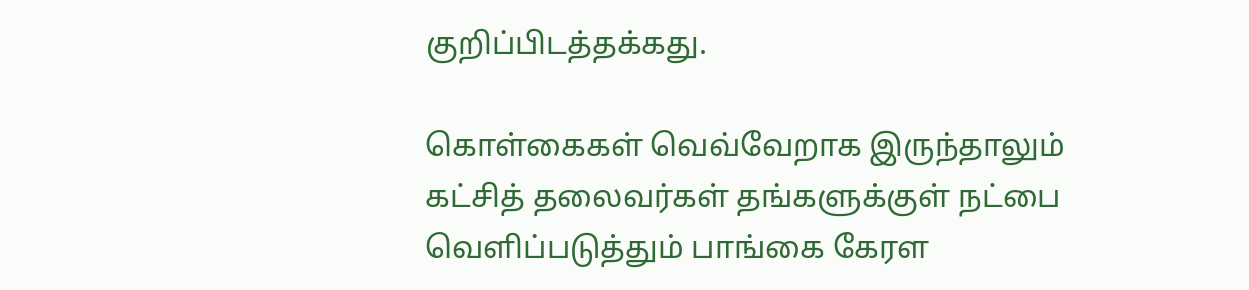குறிப்பிடத்தக்கது.

கொள்கைகள் வெவ்வேறாக இருந்தாலும் கட்சித் தலைவர்கள் தங்களுக்குள் நட்பை வெளிப்படுத்தும் பாங்கை கேரள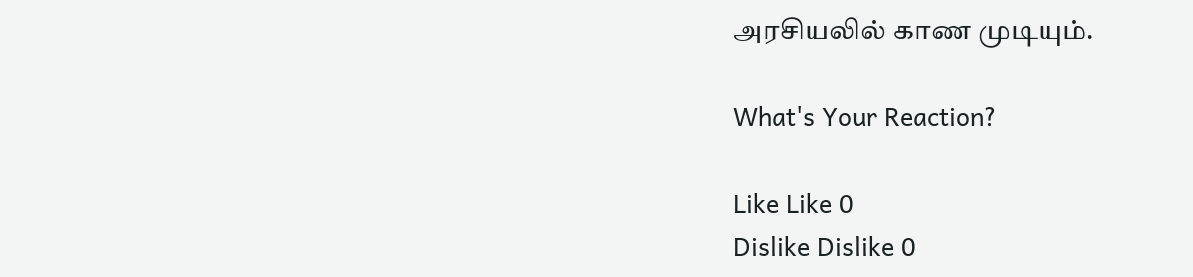அரசியலில் காண முடியும்.

What's Your Reaction?

Like Like 0
Dislike Dislike 0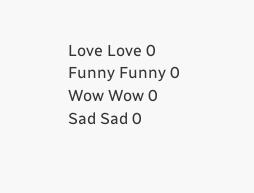Love Love 0
Funny Funny 0
Wow Wow 0
Sad Sad 0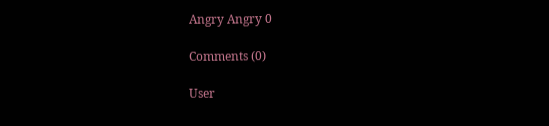Angry Angry 0

Comments (0)

User